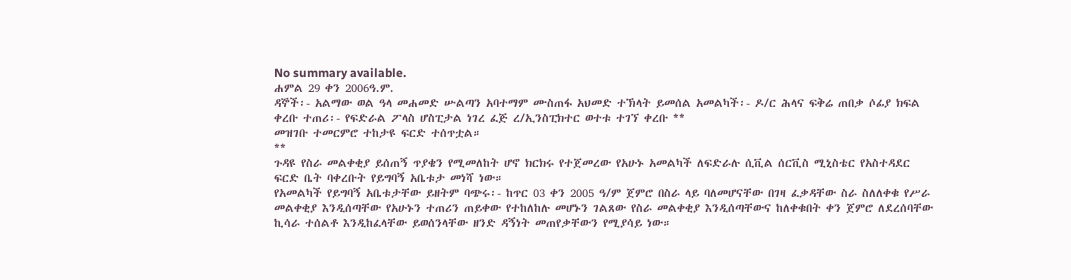No summary available.
ሐምል 29 ቀን 2006ዓ.ም.
ዳኞች፡- አልማው ወል ዓላ መሐመድ ሡልጣን አባተማም ሙስጠፋ አህመድ ተኽላት ይመሰል አመልካች፡- ዶ/ር ሕላና ፍቅሬ ጠበቃ ሶፊያ ክፍል ቀረቡ ተጠሪ፡- የፍድራል ፖላስ ሆስፒታል ነገረ ፈጅ ረ/ኢንስፒክተር ወተቱ ተገኘ ቀረቡ **
መዝገቡ ተመርምሮ ተከታዩ ፍርድ ተሰጥቷል።
**
ጉዳዩ የስራ መልቀቂያ ይሰጠኝ ጥያቄን የሚመለከት ሆኖ ክርክሩ የተጀመረው የአሁኑ አመልካች ለፍድራሉ ሲቪል ሰርቪስ ሚኒስቴር የአስተዳደር ፍርድ ቤት ባቀረቡት የይግባኝ አቤቱታ መነሻ ነው።
የአመልካች የይግባኝ አቤቱታቸው ይዘትም ባጭሩ፡- ከጥር 03 ቀን 2005 ዓ/ም ጀምሮ በስራ ላይ ባለመሆናቸው በገዛ ፈቃዳቸው ስራ ስለለቀቁ የሥራ መልቀቂያ እንዲሰጣቸው የአሁኑን ተጠሪን ጠይቀው የተከለከሉ መሆኑን ገልጸው የስራ መልቀቂያ እንዲሰጣቸውና ከለቀቁበት ቀን ጀምሮ ለደረሰባቸው ኪሳራ ተሰልቶ እንዲከፈላቸው ይወሰንላቸው ዘንድ ዳኝነት መጠየቃቸውን የሚያሳይ ነው።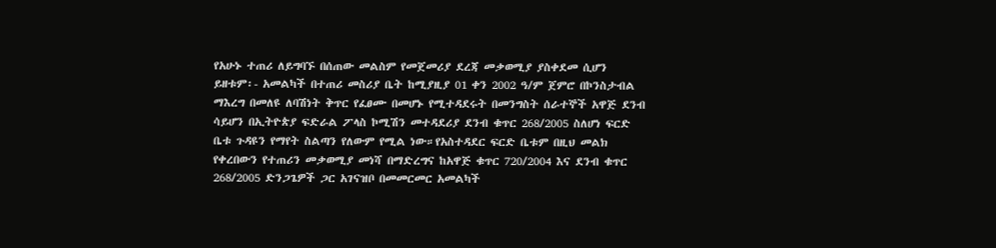የአሁኑ ተጠሪ ለይግባኙ በሰጠው መልስም የመጀመሪያ ደረጃ መቃወሚያ ያስቀደመ ሲሆን ይዘቱም፡- አመልካች በተጠሪ መስሪያ ቤት ከሚያዚያ 01 ቀን 2002 ዓ/ም ጀምሮ በኮንስታብል ማእረግ በመለዩ ለባሽነት ቅጥር የፈፀሙ በመሆኑ የሚተዳደሩት በመንግስት ሰራተኞች አዋጅ ደንብ ሳይሆን በኢትዮጵያ ፍድራል ፖላስ ኮሚሽን መተዳደሪያ ደንብ ቁጥር 268/2005 ስለሆነ ፍርድ ቤቱ ጉዳዩን የማየት ስልጣን የለውም የሚል ነው።የአስተዳደር ፍርድ ቤቱም በዚህ መልክ የቀረበውን የተጠሪን መቃወሚያ መነሻ በማድረግና ከአዋጅ ቁጥር 720/2004 እና ደንብ ቁጥር 268/2005 ድንጋጌዎች ጋር አገናዝቦ በመመርመር አመልካች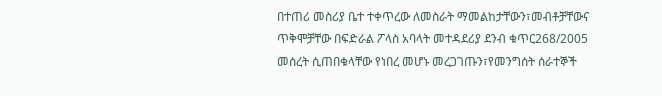በተጠሪ መስሪያ ቤተ ተቀጥረው ለመስራት ማመልከታቸውን፣መብቶቻቸውና ጥቅሞቻቸው በፍድራል ፖላስ አባላት መተዳደሪያ ደንብ ቁጥር268/2005 መሰረት ሲጠበቁላቸው የነበረ መሆኑ መረጋገጡን፣የመንግሰት ሰራተኞች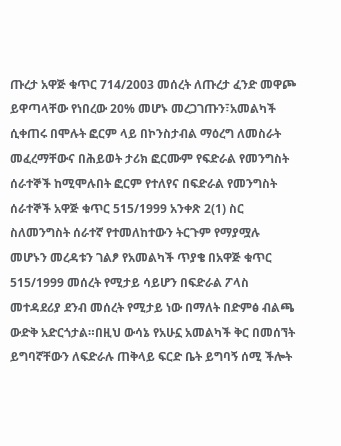ጡረታ አዋጅ ቁጥር 714/2003 መሰረት ለጡረታ ፈንድ መዋጮ ይዋጣላቸው የነበረው 20% መሆኑ መረጋገጡን፣አመልካች ሲቀጠሩ በሞሉት ፎርም ላይ በኮንስታብል ማዕረግ ለመስራት መፈረማቸውና በሕይወት ታሪክ ፎርሙም የፍድራል የመንግስት ሰራተኞች ከሚሞሉበት ፎርም የተለየና በፍድራል የመንግስት ሰራተኞች አዋጅ ቁጥር 515/1999 አንቀጽ 2(1) ስር ስለመንግስት ሰራተኛ የተመለከተውን ትርጉም የማያሟሉ መሆኑን መረዳቱን ገልፆ የአመልካች ጥያቄ በአዋጅ ቁጥር 515/1999 መሰረት የሚታይ ሳይሆን በፍድራል ፖላስ መተዳደሪያ ደንብ መሰረት የሚታይ ነው በማለት በድምፅ ብልጫ ውድቅ አድርጎታል።በዚህ ውሳኔ የአሁኗ አመልካች ቅር በመሰኘት ይግባኛቸውን ለፍድራሉ ጠቅላይ ፍርድ ቤት ይግባኝ ሰሚ ችሎት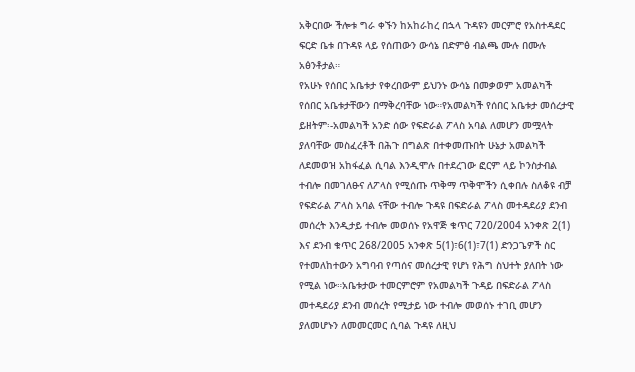አቅርበው ችሎቱ ግራ ቀኙን ከአከራከረ በኋላ ጉዳዩን መርምሮ የአስተዳደር ፍርድ ቤቱ በጉዳዩ ላይ የሰጠውን ውሳኔ በድምፅ ብልጫ ሙሉ በሙሉ አፅንቶታል።
የአሁኑ የሰበር አቤቱታ የቀረበውም ይህንኑ ውሳኔ በመቃወም አመልካች የሰበር አቤቱታቸውን በማቅረባቸው ነው።የአመልካች የሰበር አቤቱታ መሰረታዊ ይዘትም፡-አመልካች አንድ ሰው የፍድራል ፖላስ አባል ለመሆን መሟላት ያለባቸው መስፈረቶች በሕጉ በግልጽ በተቀመጡበት ሁኔታ አመልካች ለደመወዝ አከፋፈል ሲባል እንዲሞሉ በተደረገው ፎርም ላይ ኮንስታብል ተብሎ በመገለፁና ለፖላስ የሚሰጡ ጥቅማ ጥቅሞችን ሲቀበሉ ስለቆዩ ብቻ የፍድራል ፖላስ አባል ናቸው ተብሎ ጉዳዩ በፍድራል ፖላስ መተዳደሪያ ደንብ መሰረት እንዲታይ ተብሎ መወሰኑ የአዋጅ ቁጥር 720/2004 አንቀጽ 2(1) እና ደንብ ቁጥር 268/2005 አንቀጽ 5(1)፣6(1)፣7(1) ድንጋጌዎች ስር የተመለከተውን አግባብ የጣሰና መሰረታዊ የሆነ የሕግ ስህተት ያለበት ነው የሚል ነው።አቤቱታው ተመርምሮም የአመልካች ጉዳይ በፍድራል ፖላስ መተዳደሪያ ደንብ መሰረት የሚታይ ነው ተብሎ መወሰኑ ተገቢ መሆን ያለመሆኑን ለመመርመር ሲባል ጉዳዩ ለዚህ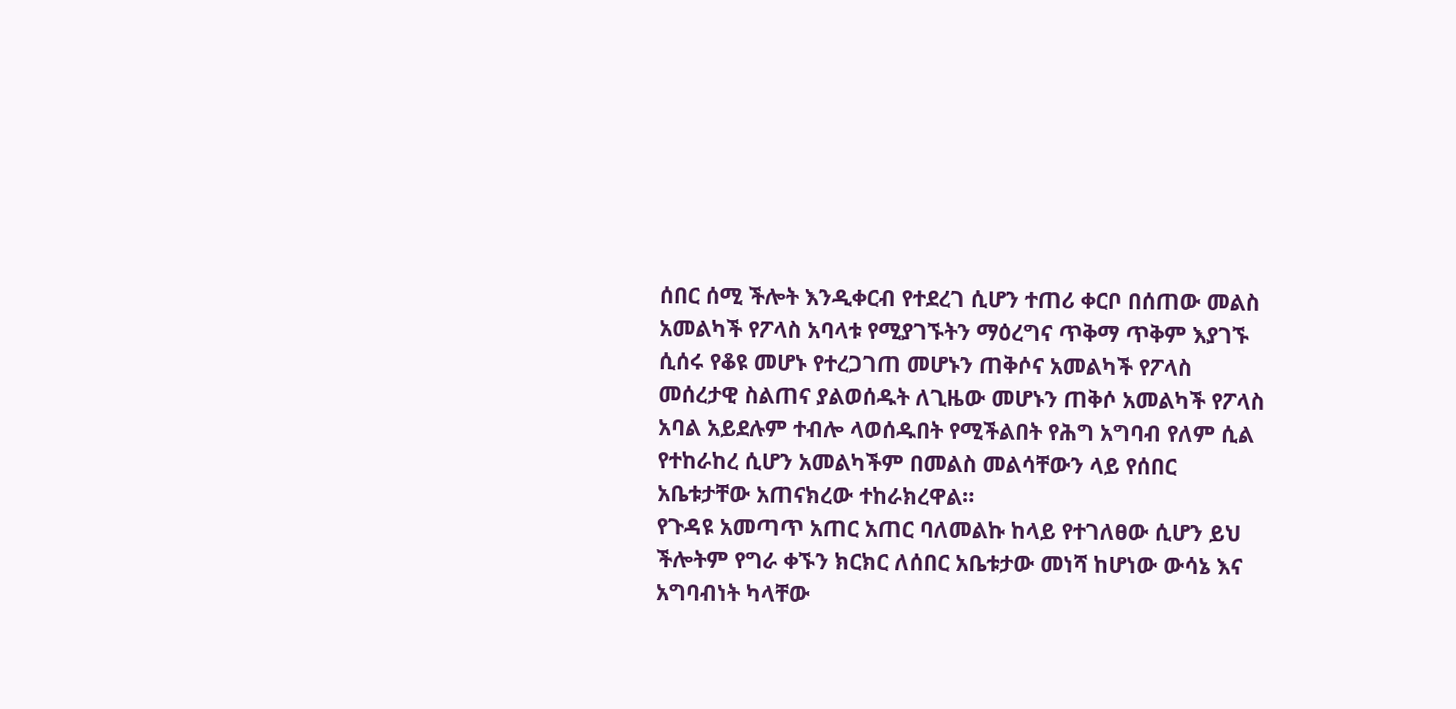ሰበር ሰሚ ችሎት እንዲቀርብ የተደረገ ሲሆን ተጠሪ ቀርቦ በሰጠው መልስ አመልካች የፖላስ አባላቱ የሚያገኙትን ማዕረግና ጥቅማ ጥቅም እያገኙ ሲሰሩ የቆዩ መሆኑ የተረጋገጠ መሆኑን ጠቅሶና አመልካች የፖላስ መሰረታዊ ስልጠና ያልወሰዱት ለጊዜው መሆኑን ጠቅሶ አመልካች የፖላስ አባል አይደሉም ተብሎ ላወሰዱበት የሚችልበት የሕግ አግባብ የለም ሲል የተከራከረ ሲሆን አመልካችም በመልስ መልሳቸውን ላይ የሰበር አቤቱታቸው አጠናክረው ተከራክረዋል።
የጉዳዩ አመጣጥ አጠር አጠር ባለመልኩ ከላይ የተገለፀው ሲሆን ይህ ችሎትም የግራ ቀኙን ክርክር ለሰበር አቤቱታው መነሻ ከሆነው ውሳኔ እና አግባብነት ካላቸው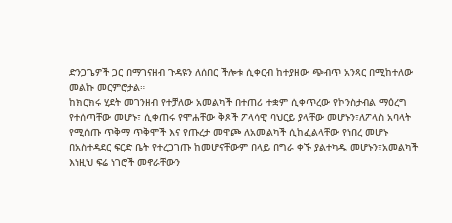ድንጋጌዎች ጋር በማገናዘብ ጉዳዩን ለሰበር ችሎቱ ሲቀርብ ከተያዘው ጭብጥ አንጻር በሚከተለው መልኩ መርምሮታል።
ከክርክሩ ሂደት መገንዘብ የተቻለው አመልካች በተጠሪ ተቋም ሲቀጥረው የኮንስታብል ማዕረግ የተሰጣቸው መሆኑ፣ ሲቀጠሩ የሞሐቸው ቅጾች ፖላሳዊ ባህርይ ያላቸው መሆኑን፣ለፖላስ አባላት የሚሰጡ ጥቅማ ጥቅሞች እና የጡረታ መዋጮ ለአመልካች ሲከፈልላቸው የነበረ መሆኑ በአስተዳደር ፍርድ ቤት የተረጋገጡ ከመሆናቸውም በላይ በግራ ቀኙ ያልተካዱ መሆኑን፣አመልካች እነዚህ ፍሬ ነገሮች መኖራቸውን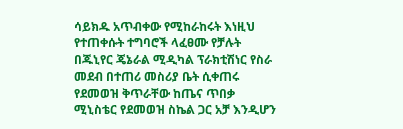ሳይክዱ አጥብቀው የሚከራከሩት እነዚህ የተጠቀሱት ተግባሮች ላፈፀሙ የቻሉት በጁኒየር ጄኔራል ሚዲካል ፕራክቲሽነር የስራ መደብ በተጠሪ መስሪያ ቤት ሲቀጠሩ የደመወዝ ቅጥራቸው ከጤና ጥበቃ ሚኒስቴር የደመወዝ ስኬል ጋር አቻ እንዲሆን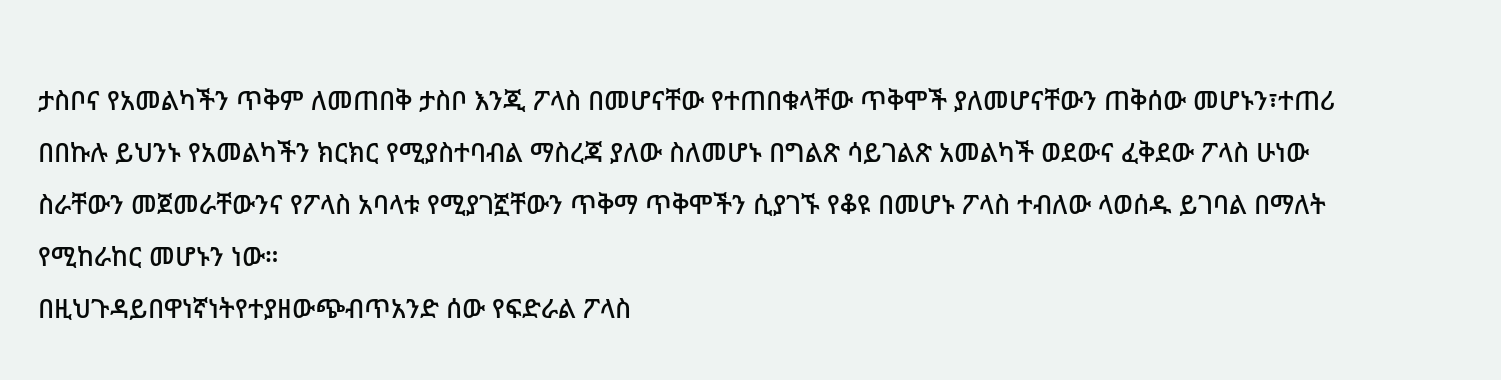ታስቦና የአመልካችን ጥቅም ለመጠበቅ ታስቦ እንጂ ፖላስ በመሆናቸው የተጠበቁላቸው ጥቅሞች ያለመሆናቸውን ጠቅሰው መሆኑን፣ተጠሪ በበኩሉ ይህንኑ የአመልካችን ክርክር የሚያስተባብል ማስረጃ ያለው ስለመሆኑ በግልጽ ሳይገልጽ አመልካች ወደውና ፈቅደው ፖላስ ሁነው ስራቸውን መጀመራቸውንና የፖላስ አባላቱ የሚያገኟቸውን ጥቅማ ጥቅሞችን ሲያገኙ የቆዩ በመሆኑ ፖላስ ተብለው ላወሰዱ ይገባል በማለት የሚከራከር መሆኑን ነው።
በዚህጉዳይበዋነኛነትየተያዘውጭብጥአንድ ሰው የፍድራል ፖላስ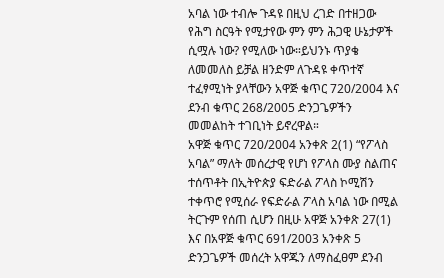አባል ነው ተብሎ ጉዳዩ በዚህ ረገድ በተዘጋው የሕግ ስርዓት የሚታየው ምን ምን ሕጋዊ ሁኔታዎች ሲሟሉ ነው? የሚለው ነው።ይህንኑ ጥያቄ ለመመለስ ይቻል ዘንድም ለጉዳዩ ቀጥተኛ ተፈፃሚነት ያላቸውን አዋጅ ቁጥር 720/2004 እና ደንብ ቁጥር 268/2005 ድንጋጌዎችን መመልከት ተገቢነት ይኖረዋል።
አዋጅ ቁጥር 720/2004 አንቀጽ 2(1) “የፖላስ አባል” ማለት መሰረታዊ የሆነ የፖላስ ሙያ ስልጠና ተሰጥቶት በኢትዮጵያ ፍድራል ፖላስ ኮሚሽን ተቀጥሮ የሚሰራ የፍድራል ፖላስ አባል ነው በሚል ትርጉም የሰጠ ሲሆን በዚሁ አዋጅ አንቀጽ 27(1) እና በአዋጅ ቁጥር 691/2003 አንቀጽ 5 ድንጋጌዎች መሰረት አዋጁን ለማስፈፀም ደንብ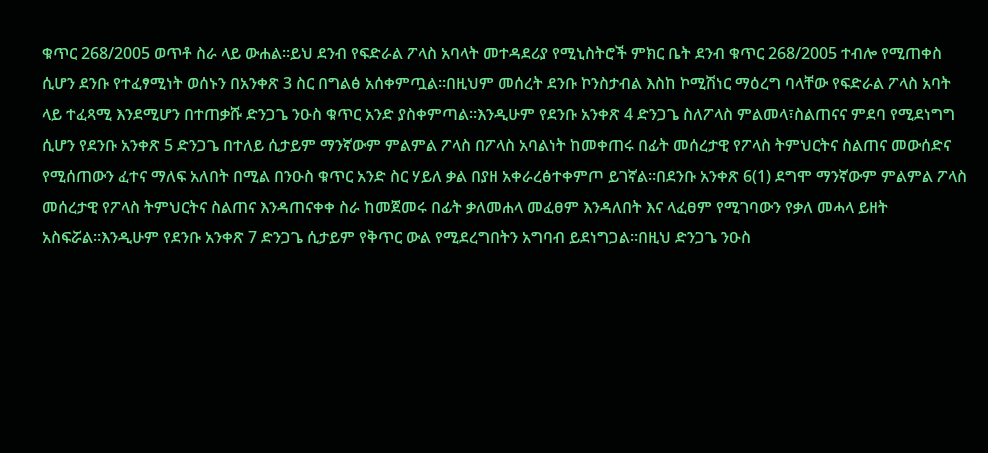ቁጥር 268/2005 ወጥቶ ስራ ላይ ውሐል።ይህ ደንብ የፍድራል ፖላስ አባላት መተዳደሪያ የሚኒስትሮች ምክር ቤት ደንብ ቁጥር 268/2005 ተብሎ የሚጠቀስ ሲሆን ደንቡ የተፈፃሚነት ወሰኑን በአንቀጽ 3 ስር በግልፅ አሰቀምጧል።በዚህም መሰረት ደንቡ ኮንስታብል እስከ ኮሚሽነር ማዕረግ ባላቸው የፍድራል ፖላስ አባት ላይ ተፈጻሚ እንደሚሆን በተጠቃሹ ድንጋጌ ንዑስ ቁጥር አንድ ያስቀምጣል።እንዲሁም የደንቡ አንቀጽ 4 ድንጋጌ ስለፖላስ ምልመላ፣ስልጠናና ምደባ የሚደነግግ ሲሆን የደንቡ አንቀጽ 5 ድንጋጌ በተለይ ሲታይም ማንኛውም ምልምል ፖላስ በፖላስ አባልነት ከመቀጠሩ በፊት መሰረታዊ የፖላስ ትምህርትና ስልጠና መውሰድና የሚሰጠውን ፈተና ማለፍ አለበት በሚል በንዑስ ቁጥር አንድ ስር ሃይለ ቃል በያዘ አቀራረፅተቀምጦ ይገኛል።በደንቡ አንቀጽ 6(1) ደግሞ ማንኛውም ምልምል ፖላስ መሰረታዊ የፖላስ ትምህርትና ስልጠና እንዳጠናቀቀ ስራ ከመጀመሩ በፊት ቃለመሐላ መፈፀም እንዳለበት እና ላፈፀም የሚገባውን የቃለ መሓላ ይዘት አስፍሯል።እንዲሁም የደንቡ አንቀጽ 7 ድንጋጌ ሲታይም የቅጥር ውል የሚደረግበትን አግባብ ይደነግጋል።በዚህ ድንጋጌ ንዑስ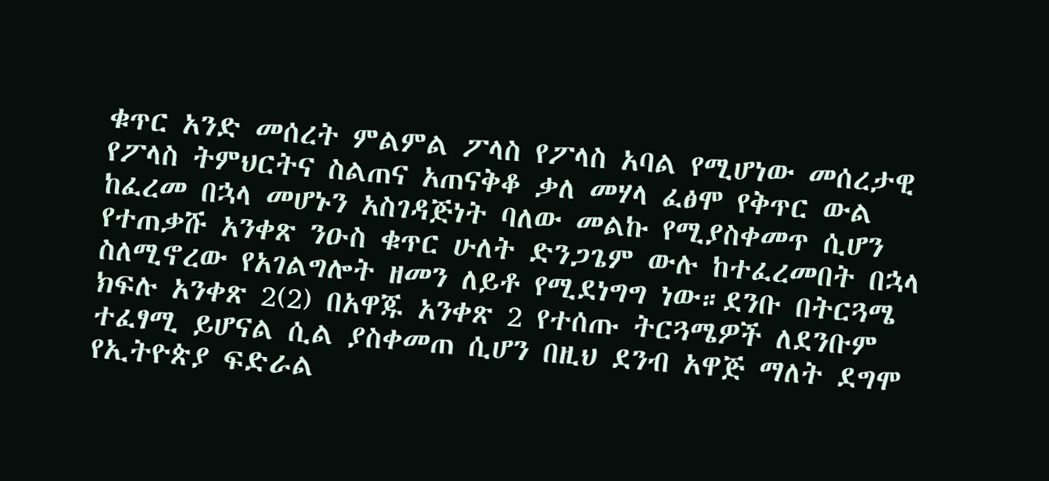ቁጥር አንድ መሰረት ምልምል ፖላስ የፖላስ አባል የሚሆነው መሰረታዊ የፖላስ ትምህርትና ስልጠና አጠናቅቆ ቃለ መሃላ ፈፅሞ የቅጥር ውል ከፈረመ በኋላ መሆኑን አስገዳጅነት ባለው መልኩ የሚያስቀመጥ ሲሆን የተጠቃሹ አንቀጽ ንዑስ ቁጥር ሁለት ድንጋጌም ውሉ ከተፈረመበት በኋላ ስለሚኖረው የአገልግሎት ዘመን ለይቶ የሚደነግግ ነው።ደንቡ በትርጓሜ ክፍሉ አንቀጽ 2(2) በአዋጁ አንቀጽ 2 የተሰጡ ትርጓሜዎች ለደንቡም ተፈፃሚ ይሆናል ሲል ያስቀመጠ ሲሆን በዚህ ደንብ አዋጅ ማለት ደግሞ የኢትዮጵያ ፍድራል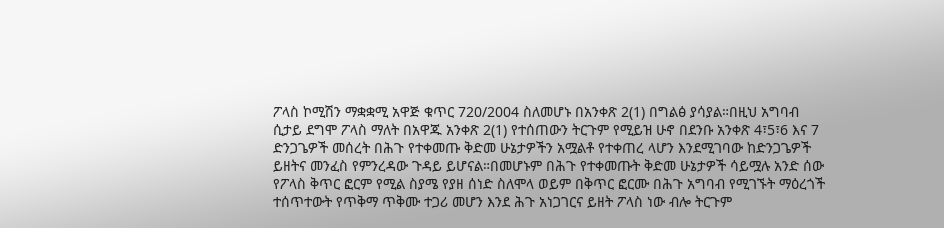ፖላስ ኮሚሽን ማቋቋሚ አዋጅ ቁጥር 720/2004 ስለመሆኑ በአንቀጽ 2(1) በግልፅ ያሳያል።በዚህ አግባብ ሲታይ ደግሞ ፖላስ ማለት በአዋጁ አንቀጽ 2(1) የተሰጠውን ትርጉም የሚይዝ ሁኖ በደንቡ አንቀጽ 4፣5፣6 እና 7 ድንጋጌዎች መሰረት በሕጉ የተቀመጡ ቅድመ ሁኔታዎችን አሟልቶ የተቀጠረ ላሆን እንደሚገባው ከድንጋጌዎች ይዘትና መንፈስ የምንረዳው ጉዳይ ይሆናል።በመሆኑም በሕጉ የተቀመጡት ቅድመ ሁኔታዎች ሳይሟሉ አንድ ሰው የፖላስ ቅጥር ፎርም የሚል ስያሜ የያዘ ሰነድ ስለሞላ ወይም በቅጥር ፎርሙ በሕጉ አግባብ የሚገኙት ማዕረጎች ተሰጥተውት የጥቅማ ጥቅሙ ተጋሪ መሆን እንደ ሕጉ አነጋገርና ይዘት ፖላስ ነው ብሎ ትርጉም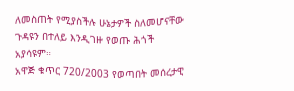ለመስጠት የሚያስችሉ ሁኔታዎች ስለመሆናቸው ጉዳዩን በተለይ እንዲገዙ የወጡ ሕጎች አያሳዩም።
አዋጅ ቁጥር 720/2003 የወጣበት መሰረታዊ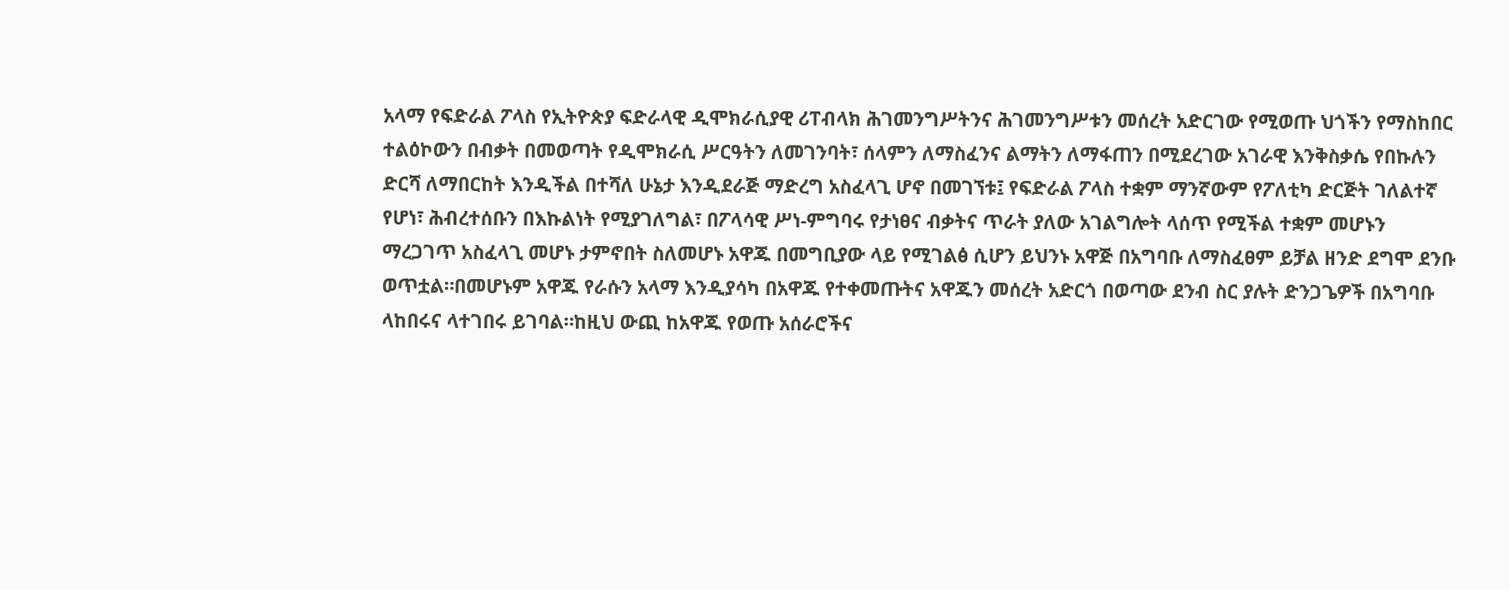አላማ የፍድራል ፖላስ የኢትዮጵያ ፍድራላዊ ዲሞክራሲያዊ ሪፐብላክ ሕገመንግሥትንና ሕገመንግሥቱን መሰረት አድርገው የሚወጡ ህጎችን የማስከበር ተልዕኮውን በብቃት በመወጣት የዲሞክራሲ ሥርዓትን ለመገንባት፣ ሰላምን ለማስፈንና ልማትን ለማፋጠን በሚደረገው አገራዊ እንቅስቃሴ የበኩሉን ድርሻ ለማበርከት እንዲችል በተሻለ ሁኔታ እንዲደራጅ ማድረግ አስፈላጊ ሆኖ በመገኘቱ፤ የፍድራል ፖላስ ተቋም ማንኛውም የፖለቲካ ድርጅት ገለልተኛ የሆነ፣ ሕብረተሰቡን በእኩልነት የሚያገለግል፣ በፖላሳዊ ሥነ-ምግባሩ የታነፀና ብቃትና ጥራት ያለው አገልግሎት ላሰጥ የሚችል ተቋም መሆኑን ማረጋገጥ አስፈላጊ መሆኑ ታምኖበት ስለመሆኑ አዋጁ በመግቢያው ላይ የሚገልፅ ሲሆን ይህንኑ አዋጅ በአግባቡ ለማስፈፀም ይቻል ዘንድ ደግሞ ደንቡ ወጥቷል።በመሆኑም አዋጁ የራሱን አላማ እንዲያሳካ በአዋጁ የተቀመጡትና አዋጁን መሰረት አድርጎ በወጣው ደንብ ስር ያሉት ድንጋጌዎች በአግባቡ ላከበሩና ላተገበሩ ይገባል።ከዚህ ውጪ ከአዋጁ የወጡ አሰራሮችና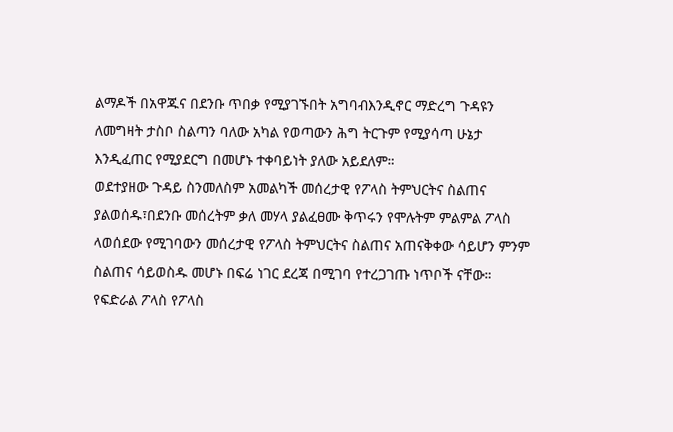ልማዶች በአዋጁና በደንቡ ጥበቃ የሚያገኙበት አግባብእንዲኖር ማድረግ ጉዳዩን ለመግዛት ታስቦ ስልጣን ባለው አካል የወጣውን ሕግ ትርጉም የሚያሳጣ ሁኔታ እንዲፈጠር የሚያደርግ በመሆኑ ተቀባይነት ያለው አይደለም።
ወደተያዘው ጉዳይ ስንመለስም አመልካች መሰረታዊ የፖላስ ትምህርትና ስልጠና ያልወሰዱ፣በደንቡ መሰረትም ቃለ መሃላ ያልፈፀሙ ቅጥሩን የሞሉትም ምልምል ፖላስ ላወሰደው የሚገባውን መሰረታዊ የፖላስ ትምህርትና ስልጠና አጠናቅቀው ሳይሆን ምንም ስልጠና ሳይወስዱ መሆኑ በፍሬ ነገር ደረጃ በሚገባ የተረጋገጡ ነጥቦች ናቸው። የፍድራል ፖላስ የፖላስ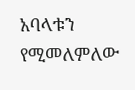አባላቱን የሚመለምለው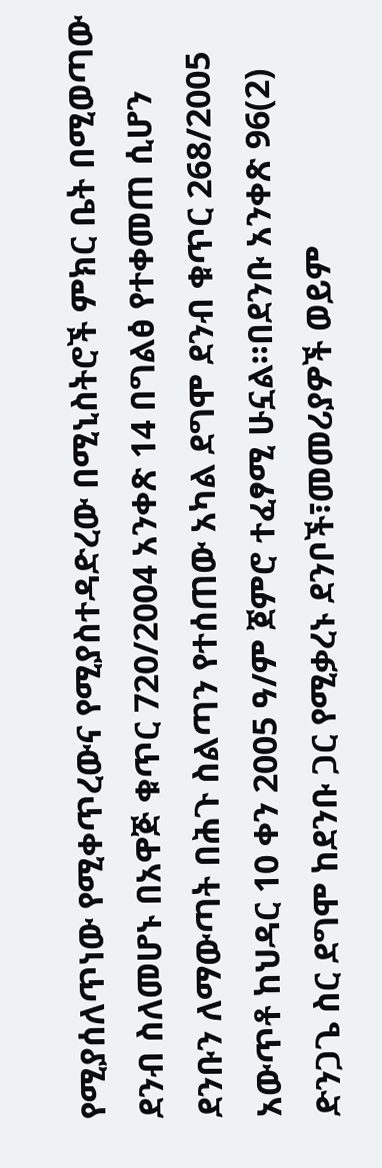የሚያሰለጥነው የሚቀጥረውና የሚያስተዳድረው በሚኒስትሮች ምክር ቤት በሚወጣው ደንብ ስለመሆኑ በአዋጅ ቁጥር 720/2004 አንቀጽ 14 በግልፅ የተቀመጠ ሲሆን ደንቡን ለማውጣት በሕጉ ስልጣን የተሰጠው አካል ደግሞ ደንብ ቁጥር 268/2005 አውጥቶ ከህዳር 10 ቀን 2005 ዓ/ም ጀምሮ ተፈፃሚ ሁኗል።በደንቡ አንቀጽ 96(2) ድንጋጌ ስር ደግሞ ከደንቡ ጋር የሚቃረኑ ደንቦች፣መመሪያዎች ወይም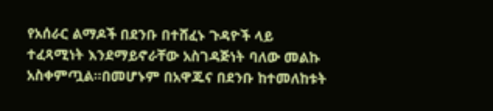የአሰራር ልማዶች በደንቡ በተሸፈኑ ጉዳዮች ላይ ተፈጻሚነት እንደማይኖራቸው አስገዳጅነት ባለው መልኩ አስቀምጧል።በመሆኑም በአዋጁና በደንቡ ከተመለከቱት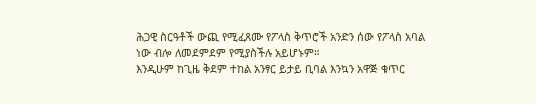ሕጋዊ ስርዓቶች ውጪ የሚፈጸሙ የፖላስ ቅጥሮች አንድን ሰው የፖላስ አባል ነው ብሎ ለመደምደም የሚያስችሉ አይሆኑም።
እንዲሁም ከጊዜ ቅደም ተከል አንፃር ይታይ ቢባል እንኳን አዋጅ ቁጥር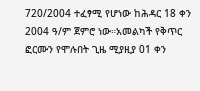720/2004 ተፈፃሚ የሆነው ከሕዳር 18 ቀን 2004 ዓ/ም ጀምሮ ነው።አመልካች የቅጥር ፎርሙን የሞሉበት ጊዜ ሚያዚያ 01 ቀን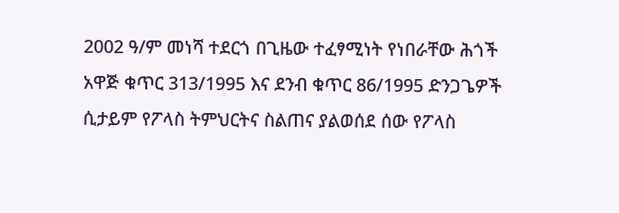2002 ዓ/ም መነሻ ተደርጎ በጊዜው ተፈፃሚነት የነበራቸው ሕጎች አዋጅ ቁጥር 313/1995 እና ደንብ ቁጥር 86/1995 ድንጋጌዎች ሲታይም የፖላስ ትምህርትና ስልጠና ያልወሰደ ሰው የፖላስ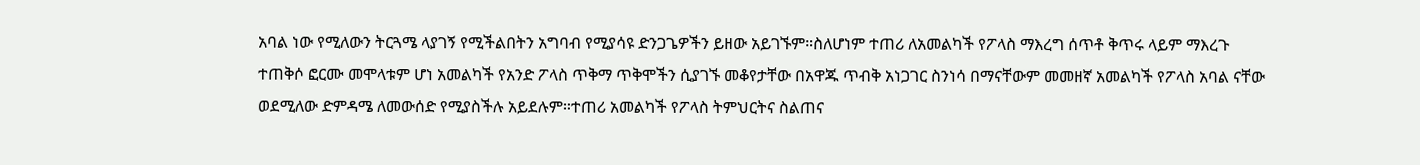አባል ነው የሚለውን ትርጓሜ ላያገኝ የሚችልበትን አግባብ የሚያሳዩ ድንጋጌዎችን ይዘው አይገኙም።ስለሆነም ተጠሪ ለአመልካች የፖላስ ማእረግ ሰጥቶ ቅጥሩ ላይም ማእረጉ ተጠቅሶ ፎርሙ መሞላቱም ሆነ አመልካች የአንድ ፖላስ ጥቅማ ጥቅሞችን ሲያገኙ መቆየታቸው በአዋጁ ጥብቅ አነጋገር ስንነሳ በማናቸውም መመዘኛ አመልካች የፖላስ አባል ናቸው ወደሚለው ድምዳሜ ለመውሰድ የሚያስችሉ አይደሉም።ተጠሪ አመልካች የፖላስ ትምህርትና ስልጠና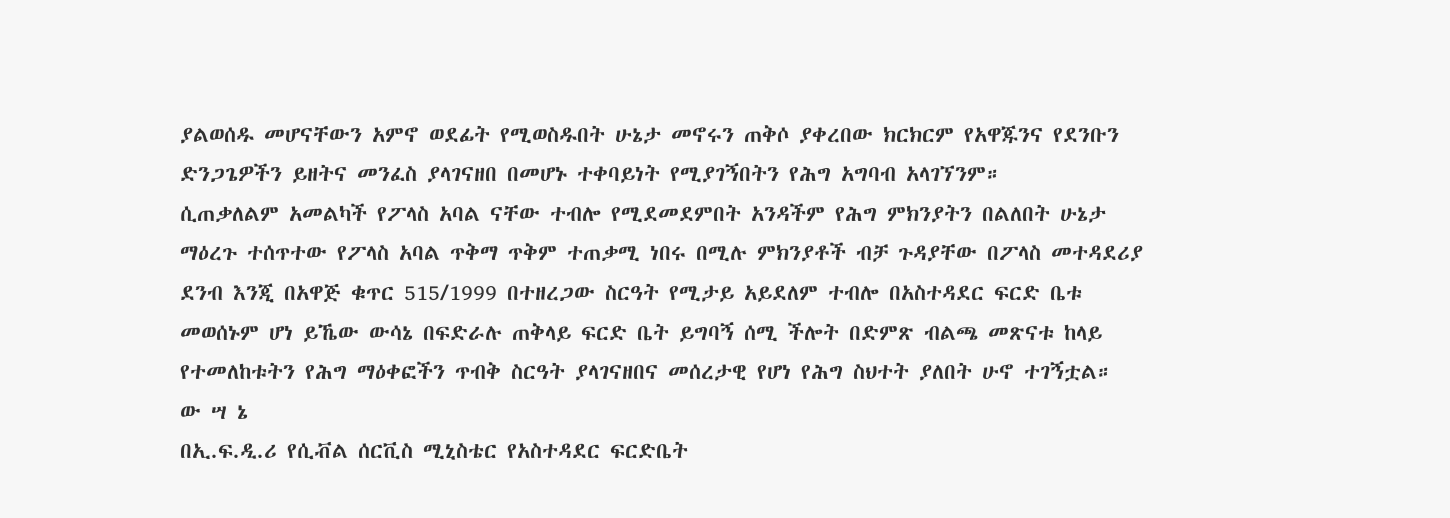ያልወሰዱ መሆናቸውን አምኖ ወደፊት የሚወስዱበት ሁኔታ መኖሩን ጠቅሶ ያቀረበው ክርክርም የአዋጁንና የደንቡን ድንጋጌዎችን ይዘትና መንፈስ ያላገናዘበ በመሆኑ ተቀባይነት የሚያገኝበትን የሕግ አግባብ አላገኘንም።
ሲጠቃለልም አመልካች የፖላስ አባል ናቸው ተብሎ የሚደመደምበት አንዳችም የሕግ ምክንያትን በልለበት ሁኔታ ማዕረጉ ተሰጥተው የፖላስ አባል ጥቅማ ጥቅም ተጠቃሚ ነበሩ በሚሉ ምክንያቶች ብቻ ጉዳያቸው በፖላስ መተዳደሪያ ደንብ እንጂ በአዋጅ ቁጥር 515/1999 በተዘረጋው ስርዓት የሚታይ አይደለም ተብሎ በአስተዳደር ፍርድ ቤቱ መወሰኑም ሆነ ይኼው ውሳኔ በፍድራሉ ጠቅላይ ፍርድ ቤት ይግባኝ ሰሚ ችሎት በድምጽ ብልጫ መጽናቱ ከላይ የተመለከቱትን የሕግ ማዕቀፎችን ጥብቅ ስርዓት ያላገናዘበና መሰረታዊ የሆነ የሕግ ስህተት ያለበት ሁኖ ተገኝቷል።
ው ሣ ኔ
በኢ.ፍ.ዲ.ሪ የሲቭል ሰርቪስ ሚኒስቴር የአስተዳደር ፍርድቤት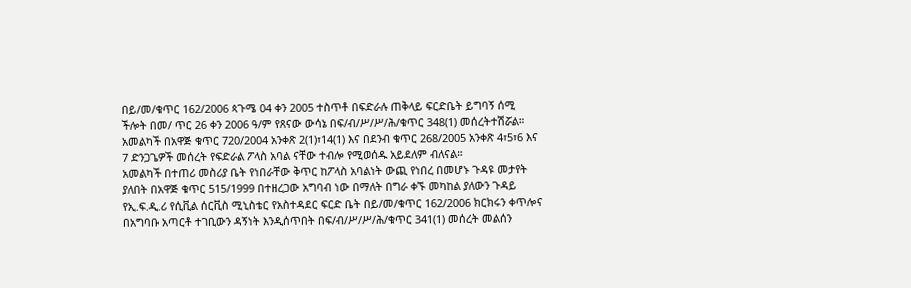በይ/መ/ቁጥር 162/2006 ጳጉሜ 04 ቀን 2005 ተስጥቶ በፍድራሉ ጠቅላይ ፍርድቤት ይግባኝ ሰሚ ችሎት በመ/ ጥር 26 ቀን 2006 ዓ/ም የጸናው ውሳኔ በፍ/ብ/ሥ/ሥ/ሕ/ቁጥር 348(1) መሰረትተሽሯል።
አመልካች በአዋጅ ቁጥር 720/2004 አንቀጽ 2(1)፣14(1) እና በደንብ ቁጥር 268/2005 አንቀጽ 4፣5፣6 እና 7 ድንጋጌዎች መሰረት የፍድራል ፖላስ አባል ናቸው ተብሎ የሚወሰዱ አይደለም ብለናል።
አመልካች በተጠሪ መስሪያ ቤት የነበራቸው ቅጥር ከፖላስ አባልነት ውጪ የነበረ በመሆኑ ጉዳዩ መታየት ያለበት በአዋጅ ቁጥር 515/1999 በተዘረጋው አግባብ ነው በማለት በግራ ቀኙ መካከል ያለውን ጉዳይ የኢ.ፍ.ዲ.ሪ የሲቪል ሰርቪስ ሚኒስቴር የአስተዳደር ፍርድ ቤት በይ/መ/ቁጥር 162/2006 ክርክሩን ቀጥሎና በአግባቡ አጣርቶ ተገቢውን ዳኝነት እንዲሰጥበት በፍ/ብ/ሥ/ሥ/ሕ/ቁጥር 341(1) መሰረት መልሰን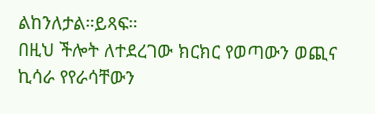ልከንለታል።ይጻፍ።
በዚህ ችሎት ለተደረገው ክርክር የወጣውን ወጪና ኪሳራ የየራሳቸውን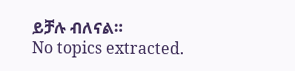ይቻሉ ብለናል።
No topics extracted.